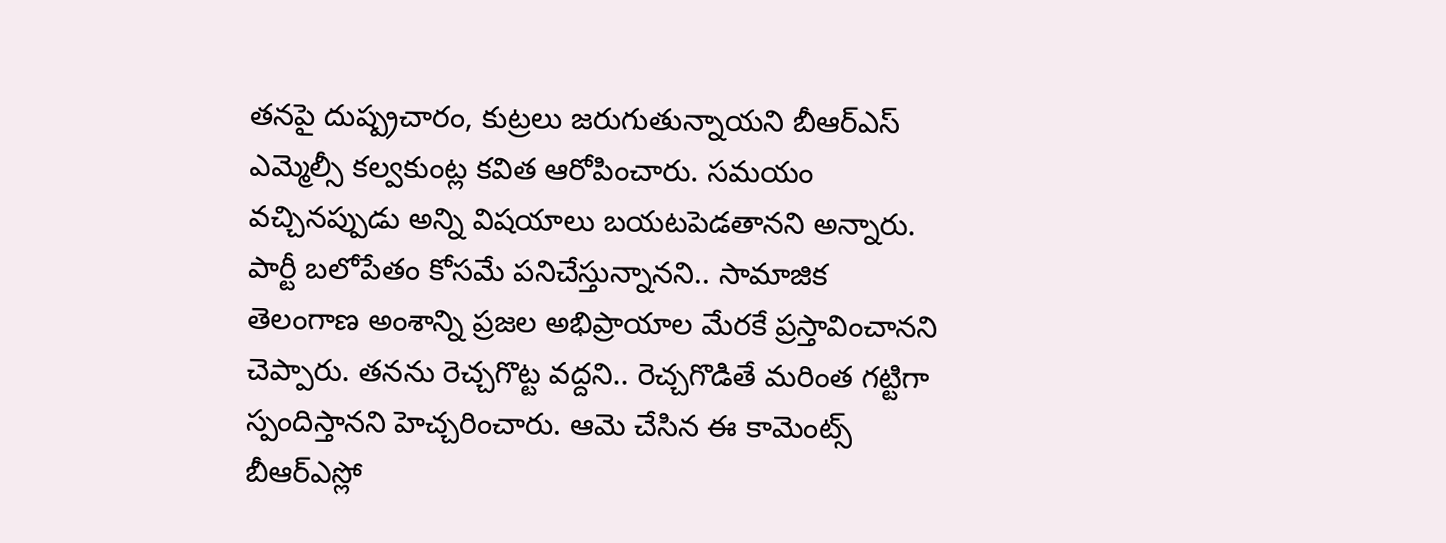తనపై దుష్ప్రచారం, కుట్రలు జరుగుతున్నాయని బీఆర్ఎస్ ఎమ్మెల్సీ కల్వకుంట్ల కవిత ఆరోపించారు. సమయం వచ్చినప్పుడు అన్ని విషయాలు బయటపెడతానని అన్నారు. పార్టీ బలోపేతం కోసమే పనిచేస్తున్నానని.. సామాజిక తెలంగాణ అంశాన్ని ప్రజల అభిప్రాయాల మేరకే ప్రస్తావించానని చెప్పారు. తనను రెచ్చగొట్ట వద్దని.. రెచ్చగొడితే మరింత గట్టిగా స్పందిస్తానని హెచ్చరించారు. ఆమె చేసిన ఈ కామెంట్స్ బీఆర్ఎస్లో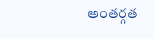అంతర్గత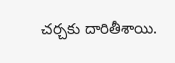చర్చకు దారితీశాయి.